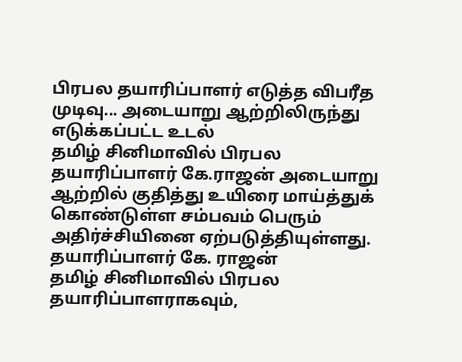பிரபல தயாரிப்பாளர் எடுத்த விபரீத முடிவு... அடையாறு ஆற்றிலிருந்து எடுக்கப்பட்ட உடல்
தமிழ் சினிமாவில் பிரபல தயாரிப்பாளர் கே.ராஜன் அடையாறு ஆற்றில் குதித்து உயிரை மாய்த்துக் கொண்டுள்ள சம்பவம் பெரும் அதிர்ச்சியினை ஏற்படுத்தியுள்ளது.
தயாரிப்பாளர் கே. ராஜன்
தமிழ் சினிமாவில் பிரபல தயாரிப்பாளராகவும்,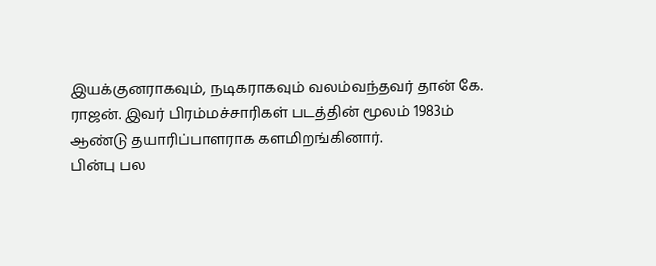இயக்குனராகவும், நடிகராகவும் வலம்வந்தவர் தான் கே. ராஜன். இவர் பிரம்மச்சாரிகள் படத்தின் மூலம் 1983ம் ஆண்டு தயாரிப்பாளராக களமிறங்கினார்.
பின்பு பல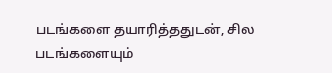படங்களை தயாரித்ததுடன், சில படங்களையும்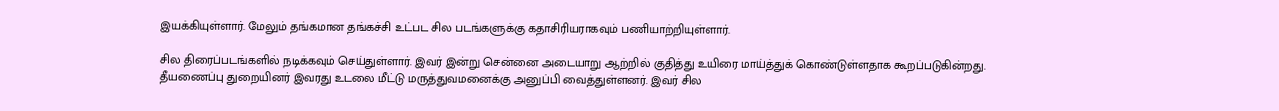இயக்கியுள்ளார். மேலும் தங்கமான தங்கச்சி உட்பட சில படங்களுக்கு கதாசிரியராகவும் பணியாற்றியுள்ளார்.

சில திரைப்படங்களில் நடிக்கவும் செய்துள்ளார். இவர் இன்று சென்னை அடையாறு ஆற்றில் குதித்து உயிரை மாய்த்துக் கொண்டுள்ளதாக கூறப்படுகின்றது.
தீயணைப்பு துறையினர் இவரது உடலை மீட்டு மருத்துவமனைக்கு அனுப்பி வைத்துள்ளனர். இவர் சில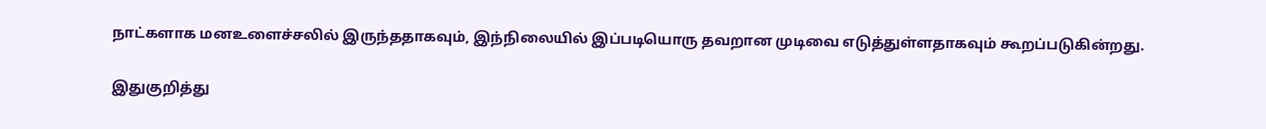நாட்களாக மனஉளைச்சலில் இருந்ததாகவும், இந்நிலையில் இப்படியொரு தவறான முடிவை எடுத்துள்ளதாகவும் கூறப்படுகின்றது.

இதுகுறித்து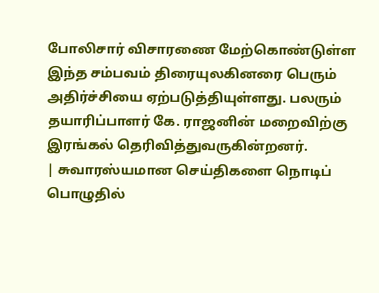போலிசார் விசாரணை மேற்கொண்டுள்ள இந்த சம்பவம் திரையுலகினரை பெரும் அதிர்ச்சியை ஏற்படுத்தியுள்ளது. பலரும் தயாரிப்பாளர் கே. ராஜனின் மறைவிற்கு இரங்கல் தெரிவித்துவருகின்றனர்.
| சுவாரஸ்யமான செய்திகளை நொடிப் பொழுதில்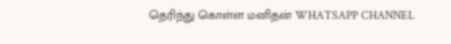தெரிந்து கொள்ள மனிதன் WHATSAPP CHANNEL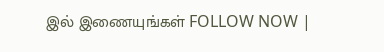இல் இணையுங்கள் FOLLOW NOW |